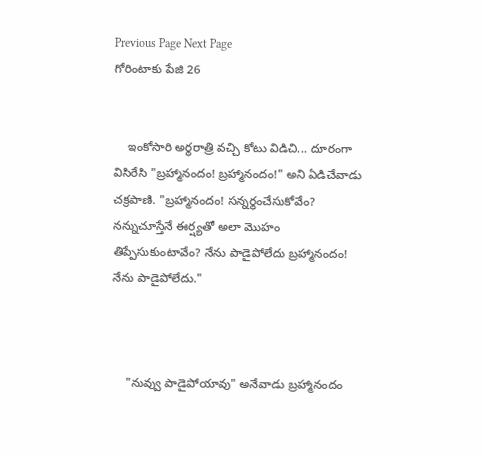Previous Page Next Page
గోరింటాకు పేజి 26


    ఇంకోసారి అర్థరాత్రి వచ్చి కోటు విడిచి... దూరంగా విసిరేసి "బ్రహ్మానందం! బ్రహ్మానందం!" అని ఏడిచేవాడు చక్రపాణి. "బ్రహ్మానందం! సన్నర్థంచేసుకోవేం? నన్నుచూస్తేనే ఈర్ష్యతో అలా మొహం  తిప్పేసుకుంటావేం? నేను పాడైపోలేదు బ్రహ్మానందం! నేను పాడైపోలేదు."



    "నువ్వు పాడైపోయావు" అనేవాడు బ్రహ్మానందం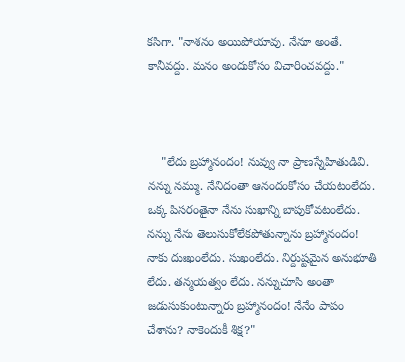కసిగా. "నాశనం అయిపోయావు. నేనూ అంతే. కానీవద్దు. మనం అందుకోసం విచారించవద్దు."



    "లేదు బ్రహ్మానందం! నువ్వు నా ప్రాణస్నేహితుడివి. నన్ను నమ్ము. నేనిదంతా ఆనందంకోసం చేయటంలేదు. ఒక్క పిసరంతైనా నేను సుఖాన్ని బాపుకోవటంలేదు. నన్ను నేను తెలుసుకోలేకపోతున్నాను బ్రహ్మానందం! నాకు దుఃఖంలేదు. సుఖంలేదు. నిర్దుష్టమైన అనుభూతి లేదు. తన్మయత్వం లేదు. నన్నుచూసి అంతా జడుసుకుంటున్నారు బ్రహ్మానందం! నేనేం పాపం చేశాను? నాకెందుకీ శిక్ష?"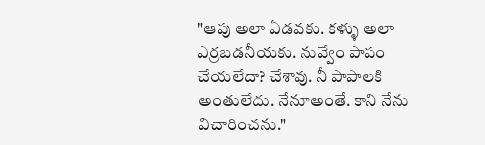"ఆపు అలా ఏడవకు. కళ్ళు అలా ఎర్రబడనీయకు. నువ్వేం పాపం చేయలేదా? చేశావు. నీ పాపాలకి అంతులేదు. నేనూఅంతే. కాని నేను విచారించను."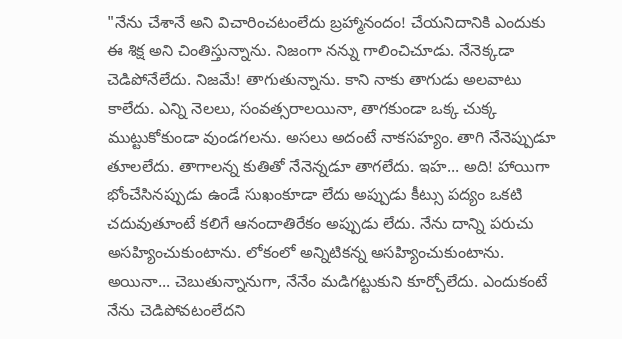"నేను చేశానే అని విచారించటంలేదు బ్రహ్మానందం! చేయనిదానికి ఎందుకు ఈ శిక్ష అని చింతిస్తున్నాను. నిజంగా నన్ను గాలించిచూడు. నేనెక్కడా చెడిపోనేలేదు. నిజమే! తాగుతున్నాను. కాని నాకు తాగుడు అలవాటు కాలేదు. ఎన్ని నెలలు, సంవత్సరాలయినా, తాగకుండా ఒక్క చుక్క ముట్టుకోకుండా వుండగలను. అసలు అదంటే నాకసహ్యం. తాగి నేనెప్పుడూ తూలలేదు. తాగాలన్న కుతితో నేనెన్నడూ తాగలేదు. ఇహ... అది! హాయిగా భోంచేసినప్పుడు ఉండే సుఖంకూడా లేదు అప్పుడు కీట్సు పద్యం ఒకటి చదువుతూంటే కలిగే ఆనందాతిరేకం అప్పుడు లేదు. నేను దాన్ని పరుచు అసహ్యించుకుంటాను. లోకంలో అన్నిటికన్న అసహ్యించుకుంటాను. అయినా... చెబుతున్నానుగా, నేనేం మడిగట్టుకుని కూర్చోలేదు. ఎందుకంటే నేను చెడిపోవటంలేదని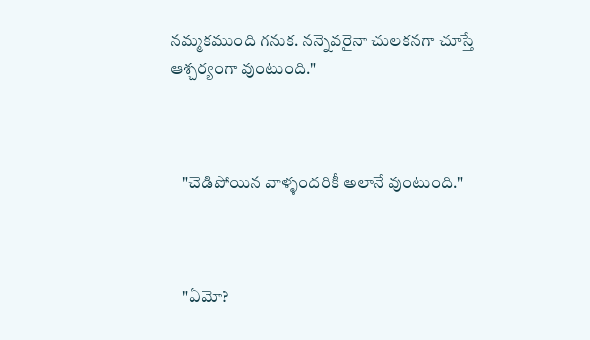నమ్మకముంది గనుక. నన్నెవరైనా చులకనగా చూస్తే ఆశ్చర్యంగా వుంటుంది."



    "చెడిపోయిన వాళ్ళందరికీ అలానే వుంటుంది."



    "ఏమో?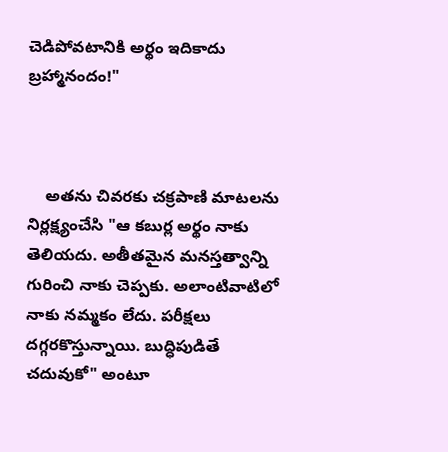చెడిపోవటానికి అర్థం ఇదికాదు బ్రహ్మానందం!"



    అతను చివరకు చక్రపాణి మాటలను నిర్లక్ష్యంచేసి "ఆ కబుర్ల అర్థం నాకు తెలియదు. అతీతమైన మనస్తత్వాన్ని గురించి నాకు చెప్పకు. అలాంటివాటిలో నాకు నమ్మకం లేదు. పరీక్షలు దగ్గరకొస్తున్నాయి. బుద్ధిపుడితే చదువుకో" అంటూ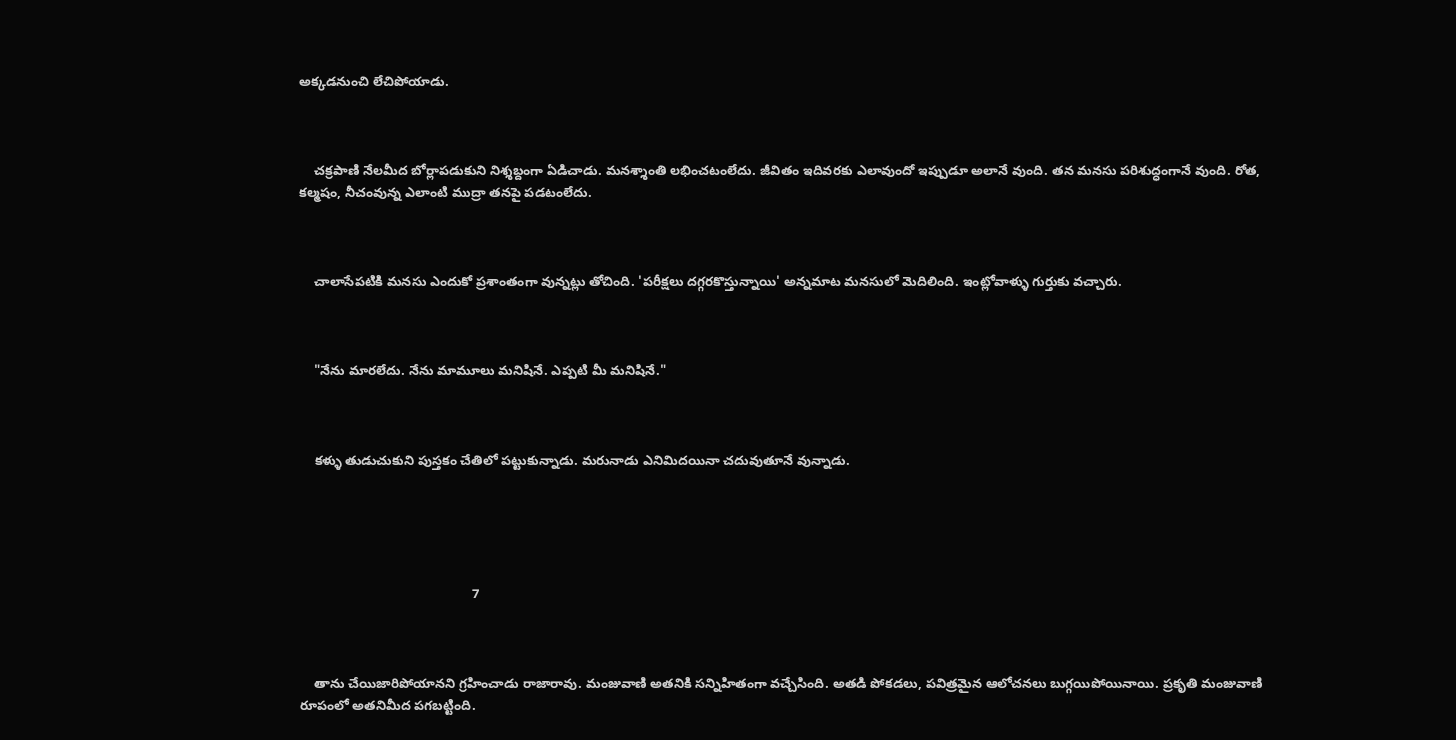అక్కడనుంచి లేచిపోయాడు.



    చక్రపాణి నేలమీద బోర్లాపడుకుని నిశ్శబ్దంగా ఏడిచాడు. మనశ్శాంతి లభించటంలేదు. జీవితం ఇదివరకు ఎలావుందో ఇప్పుడూ అలానే వుంది. తన మనసు పరిశుద్ధంగానే వుంది. రోత, కల్మషం, నీచంవున్న ఎలాంటి ముద్రా తనపై పడటంలేదు.



    చాలాసేపటికి మనసు ఎందుకో ప్రశాంతంగా వున్నట్లు తోచింది. 'పరీక్షలు దగ్గరకొస్తున్నాయి' అన్నమాట మనసులో మెదిలింది. ఇంట్లోవాళ్ళు గుర్తుకు వచ్చారు.



    "నేను మారలేదు. నేను మామూలు మనిషినే. ఎప్పటి మీ మనిషినే."



    కళ్ళు తుడుచుకుని పుస్తకం చేతిలో పట్టుకున్నాడు. మరునాడు ఎనిమిదయినా చదువుతూనే వున్నాడు.





                                               7



    తాను చేయిజారిపోయానని గ్రహించాడు రాజారావు. మంజువాణి అతనికి సన్నిహితంగా వచ్చేసింది. అతడి పోకడలు, పవిత్రమైన ఆలోచనలు బుగ్గయిపోయినాయి. ప్రకృతి మంజువాణి రూపంలో అతనిమీద పగబట్టింది.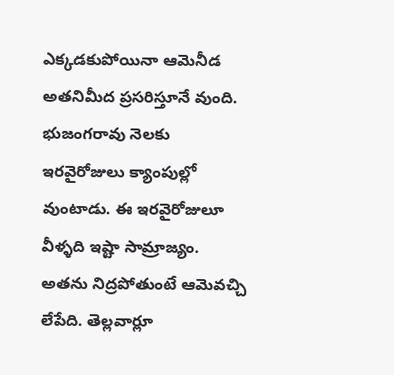ఎక్కడకుపోయినా ఆమెనీడ అతనిమీద ప్రసరిస్తూనే వుంది. భుజంగరావు నెలకు ఇరవైరోజులు క్యాంపుల్లో వుంటాడు. ఈ ఇరవైరోజులూ వీళ్ళది ఇష్టా సామ్రాజ్యం. అతను నిద్రపోతుంటే ఆమెవచ్చి లేపేది. తెల్లవార్లూ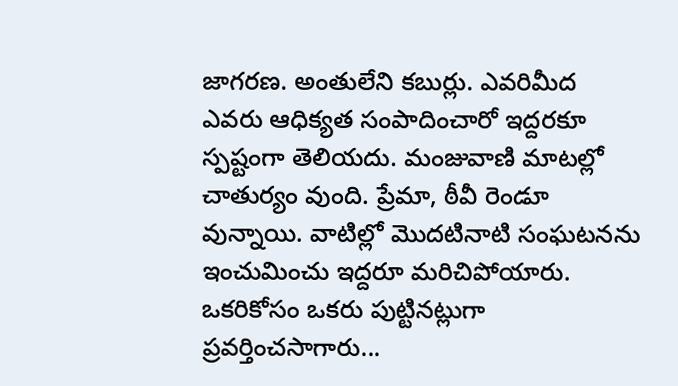జాగరణ. అంతులేని కబుర్లు. ఎవరిమీద ఎవరు ఆధిక్యత సంపాదించారో ఇద్దరకూ స్పష్టంగా తెలియదు. మంజువాణి మాటల్లో చాతుర్యం వుంది. ప్రేమా, ఠీవీ రెండూ వున్నాయి. వాటిల్లో మొదటినాటి సంఘటనను ఇంచుమించు ఇద్దరూ మరిచిపోయారు. ఒకరికోసం ఒకరు పుట్టినట్లుగా ప్రవర్తించసాగారు...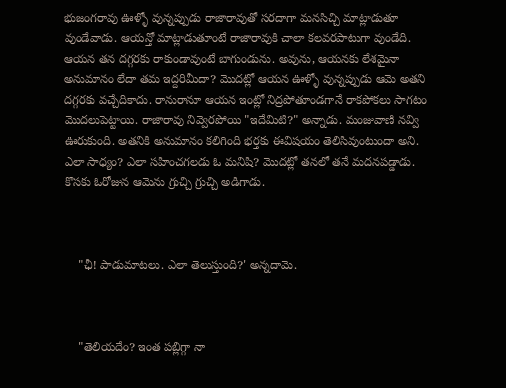భుజంగరావు ఊళ్ళో వున్నప్పుడు రాజారావుతో సరదాగా మనసిచ్చి మాట్లాడుతూ వుండేవాడు. ఆయన్తో మాట్లాడుతూంటే రాజారావుకి చాలా కలవరపాటుగా వుండేది. ఆయన తన దగ్గరకు రాకుండావుంటే బాగుండును. అవును, ఆయనకు లేశమైనా అనుమానం లేదా తమ ఇద్దరిమీదా? మొదట్లో ఆయన ఊళ్ళో వున్నప్పుడు ఆమె అతని దగ్గరకు వచ్చేదికాదు. రానురానూ ఆయన ఇంట్లో నిద్రపోతూండగానే రాకపోకలు సాగటం మొదలుపెట్టాయి. రాజారావు నివ్వెరపోయి "ఇదేమిటి?" అన్నాడు. మంజువాణి నవ్వి ఊరుకుంది. అతనికి అనుమానం కలిగింది భర్తకు ఈవిషయం తెలిసివుంటుందా అని. ఎలా సాధ్యం? ఎలా సహించగలడు ఓ మనిషి? మొదట్లో తనలో తనే మదనపడ్డాడు. కొసకు ఓరోజున ఆమెను గ్రుచ్చి గ్రుచ్చి అడిగాడు.



    "ఛీ! పాడుమాటలు. ఎలా తెలుస్తుంది?' అన్నదామె.



    "తెలియదేం? ఇంత పబ్లిగ్గా నా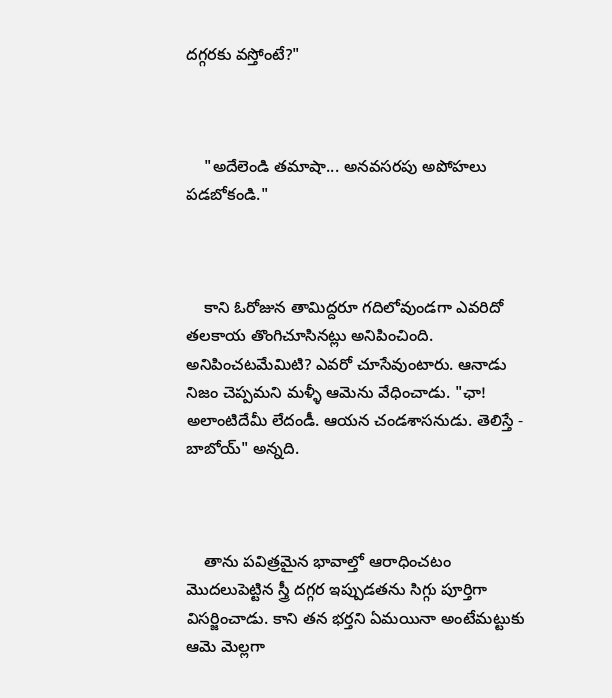దగ్గరకు వస్తోంటే?"



    "అదేలెండి తమాషా... అనవసరపు అపోహలు పడబోకండి."



    కాని ఓరోజున తామిద్దరూ గదిలోవుండగా ఎవరిదో తలకాయ తొంగిచూసినట్లు అనిపించింది. అనిపించటమేమిటి? ఎవరో చూసేవుంటారు. ఆనాడు నిజం చెప్పమని మళ్ళీ ఆమెను వేధించాడు. "ఛా! అలాంటిదేమీ లేదండీ. ఆయన చండశాసనుడు. తెలిస్తే - బాబోయ్" అన్నది.



    తాను పవిత్రమైన భావాల్తో ఆరాధించటం మొదలుపెట్టిన స్త్రీ దగ్గర ఇప్పుడతను సిగ్గు పూర్తిగా విసర్జించాడు. కాని తన భర్తని ఏమయినా అంటేమట్టుకు ఆమె మెల్లగా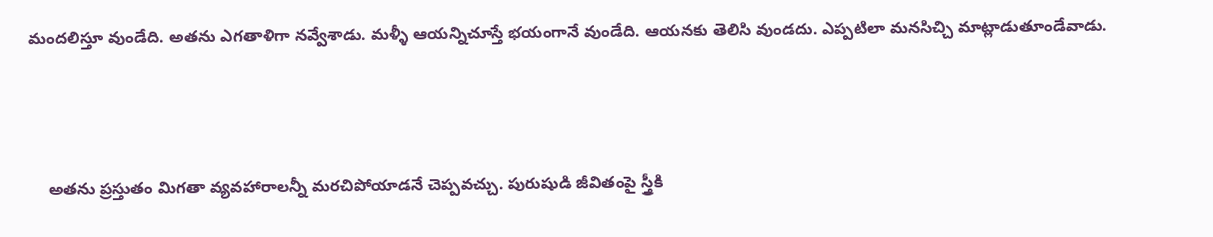మందలిస్తూ వుండేది. అతను ఎగతాళిగా నవ్వేశాడు. మళ్ళీ ఆయన్నిచూస్తే భయంగానే వుండేది. ఆయనకు తెలిసి వుండదు. ఎప్పటిలా మనసిచ్చి మాట్లాడుతూండేవాడు.



    అతను ప్రస్తుతం మిగతా వ్యవహారాలన్నీ మరచిపోయాడనే చెప్పవచ్చు. పురుషుడి జీవితంపై స్త్రీకి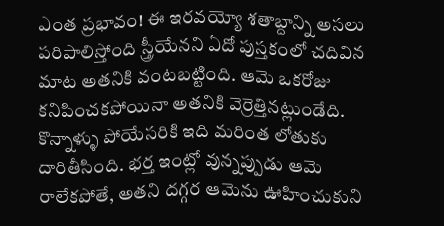ఎంత ప్రభావం! ఈ ఇరవయ్యో శతాబ్దాన్ని అసలు పరిపాలిస్తోంది స్త్రీయేనని ఏదో పుస్తకంలో చదివిన మాట అతనికి వంటబట్టింది. ఆమె ఒకరోజు కనిపించకపోయినా అతనికి వెర్రెత్తినట్లుండేది. కొన్నాళ్ళు పోయేసరికి ఇది మరింత లోతుకు దారితీసింది. భర్త ఇంట్లో వున్నప్పుడు ఆమె రాలేకపోతే, అతని దగ్గర ఆమెను ఊహించుకుని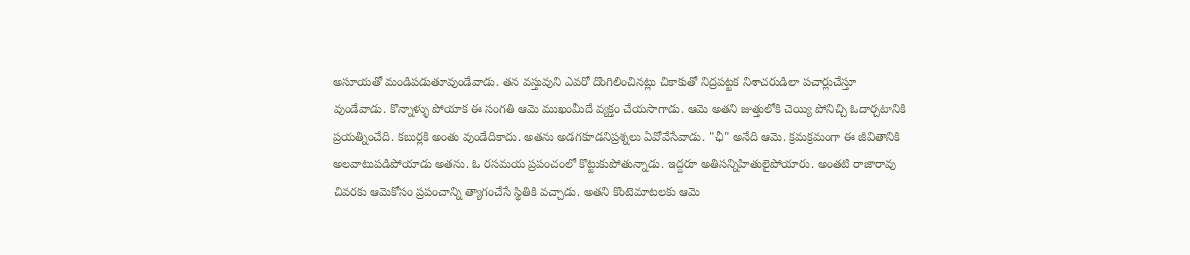అసూయతో మండిపడుతూవుండేవాడు. తన వస్తువుని ఎవరో దొంగిలించినట్లు చికాకుతో నిద్రపట్టక నిశాచరుడిలా పచార్లుచేస్తూ వుండేవాడు. కొన్నాళ్ళు పోయాక ఈ సంగతి ఆమె ముఖంమీదే వ్యక్తం చేయసాగాడు. ఆమె అతని జుత్తులోకి చెయ్యి పోనిచ్చి ఓదార్చటానికి ప్రయత్నించేది. కబుర్లకి అంతు వుండేదికాదు. అతను అడగకూడనిప్రశ్నలు ఏవోవేసేవాడు. "ఛీ" అనేది ఆమె. క్రమక్రమంగా ఈ జీవితానికి అలవాటుపడిపోయాడు అతను. ఓ రసమయ ప్రపంచంలో కొట్టుకుపోతున్నాడు. ఇద్దరూ అతిసన్నిహితులైపోయారు. అంతటి రాజారావు చివరకు ఆమెకోసం ప్రపంచాన్ని త్యాగంచేసే స్థితికి వచ్చాడు. అతని కొంటెమాటలకు ఆమె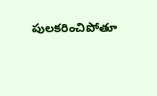పులకరించిపోతూ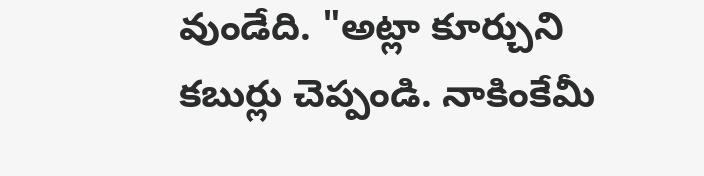వుండేది. "అట్లా కూర్చుని కబుర్లు చెప్పండి. నాకింకేమీ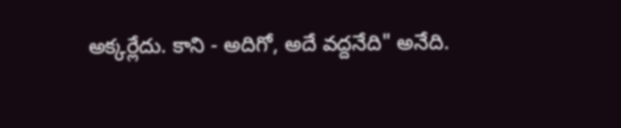అక్కర్లేదు. కాని - అదిగో, అదే వద్దనేది" అనేది.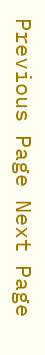Previous Page Next Page